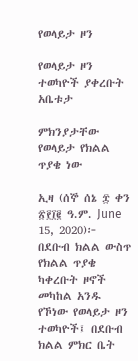የወላይታ ዞን

የወላይታ ዞን ተወካዮች ያቀረቡት አቤቱታ

ምክንያታቸው የወላይታ የክልል ጥያቄ ነው

ኢዛ (ሰኞ ሰኔ ፰ ቀን ፳፻፲፪ ዓ.ም. June 15, 2020)፦ በደቡብ ክልል ውስጥ የክልል ጥያቄ ካቀረቡት ዞኖች መካከል አንዱ የኾነው የወላይታ ዞን ተወካዮች፤ በደቡብ ክልል ምክር ቤት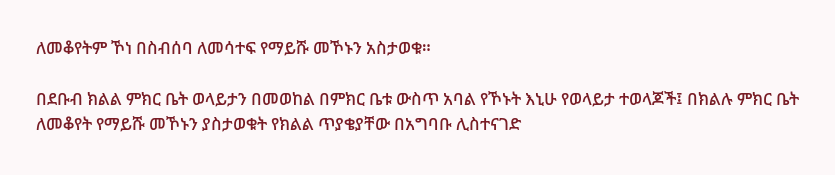ለመቆየትም ኾነ በስብሰባ ለመሳተፍ የማይሹ መኾኑን አስታወቁ።

በደቡብ ክልል ምክር ቤት ወላይታን በመወከል በምክር ቤቱ ውስጥ አባል የኾኑት እኒሁ የወላይታ ተወላጆች፤ በክልሉ ምክር ቤት ለመቆየት የማይሹ መኾኑን ያስታወቁት የክልል ጥያቄያቸው በአግባቡ ሊስተናገድ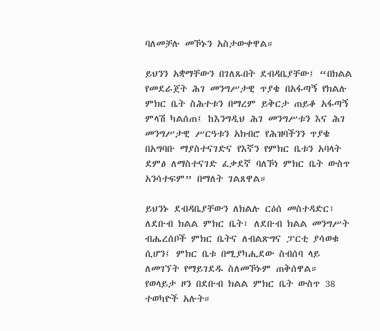ባለመቻሉ መኾኑን አስታውቀዋል።

ይህንን አቋማቸውን በገለጹበት ደብዳቤያቸው፤ “በክልል የመደራጀት ሕገ መንግሥታዊ ጥያቄ በአፋጣኝ የክልሉ ምክር ቤት ስሕተቱን በማረም ይቅርታ ጠይቆ አፋጣኝ ምላሽ ካልሰጠ፤ ከእንግዲህ ሕገ መንግሥቱን እና ሕገ መንግሥታዊ ሥርዓቱን አክብሮ የሕዝባችንን ጥያቄ በአግባቡ ማያስተናገድና የእኛን የምክር ቤቱን አባላት ደምፅ ለማስተናገድ ፈቃደኛ ባለኾነ ምክር ቤት ውስጥ አንሳተፍም” በማለት ገልጸዋል።

ይህንኑ ደብዳቤያቸውን ለክልሉ ርዕሰ መስተዳድር፣ ለደቡብ ክልል ምክር ቤት፣ ለደቡብ ክልል መንግሥት ብሔረሰቦች ምክር ቤትና ለብልጽግና ፓርቲ ያሳወቁ ሲሆን፤ ምክር ቤቱ በሚያካሒደው ስብሰባ ላይ ለመገኘት የማይገደዱ ስለመኾኑም ጠቅሰዋል። የወላይታ ዞን በደቡብ ክልል ምክር ቤት ውስጥ 38 ተወካዮች አሉት።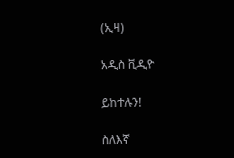(ኢዛ)

አዲስ ቪዲዮ

ይከተሉን!

ስለእኛ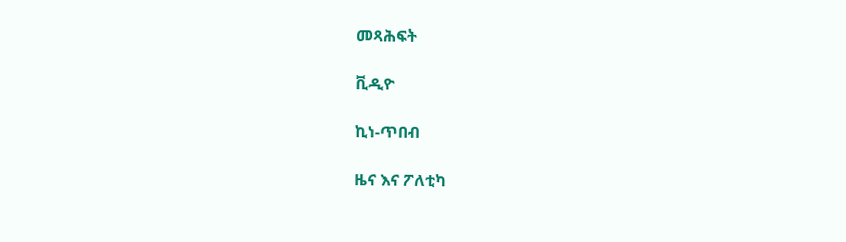መጻሕፍት

ቪዲዮ

ኪነ-ጥበብ

ዜና እና ፖለቲካ